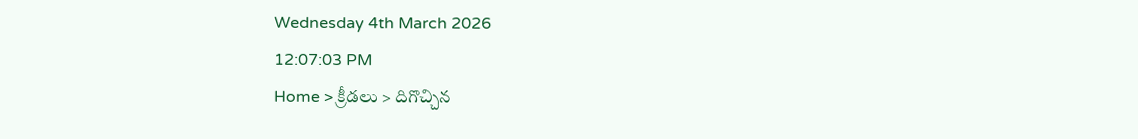Wednesday 4th March 2026
12:07:03 PM
Home > క్రీడలు > దిగొచ్చిన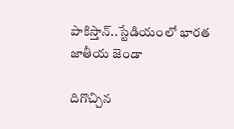పాకిస్తాన్..స్టేడియంలో భారత జాతీయ జెండా

దిగొచ్చిన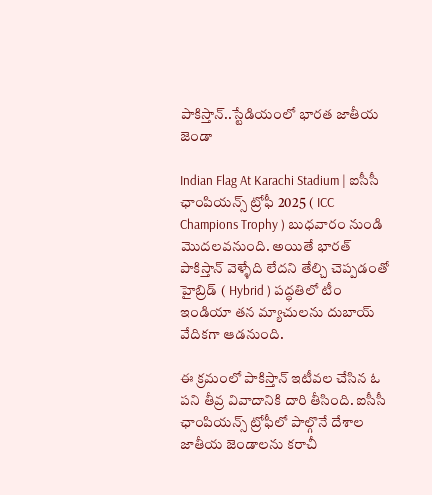పాకిస్తాన్..స్టేడియంలో భారత జాతీయ జెండా

Indian Flag At Karachi Stadium | ఐసీసీ ఛాంపియన్స్ ట్రోఫీ 2025 ( ICC Champions Trophy ) బుధవారం నుండి మొదలవనుంది. అయితే భారత్ పాకిస్తాన్ వెళ్ళేది లేదని తేల్చి చెప్పడంతో హైబ్రిడ్ ( Hybrid ) పద్ధతిలో టీం ఇండియా తన మ్యాచులను దుబాయ్ వేదికగా ఆడనుంది.

ఈ క్రమంలో పాకిస్తాన్ ఇటీవల చేసిన ఓ పని తీవ్ర వివాదానికి దారి తీసింది. ఐసీసీ ఛాంపియన్స్ ట్రోఫీలో పాల్గొనే దేశాల జాతీయ జెండాలను కరాచీ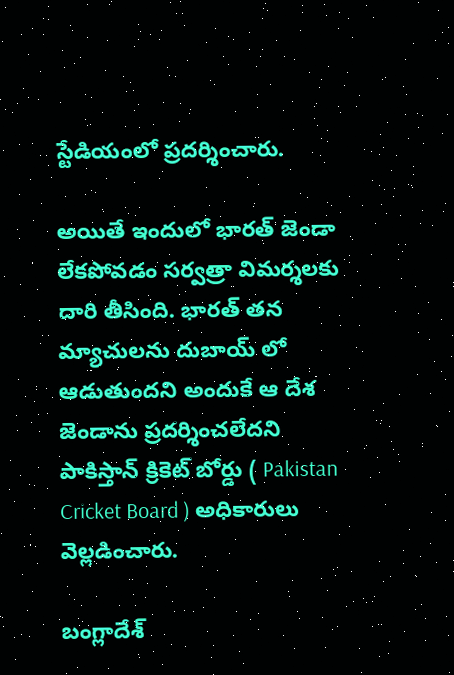స్టేడియంలో ప్రదర్శించారు.

అయితే ఇందులో భారత్ జెండా లేకపోవడం సర్వత్రా విమర్శలకు దారి తీసింది. భారత్ తన మ్యాచులను దుబాయ్ లో ఆడుతుందని అందుకే ఆ దేశ జెండాను ప్రదర్శించలేదని పాకిస్తాన్ క్రికెట్ బోర్డు ( Pakistan Cricket Board ) అధికారులు వెల్లడించారు.

బంగ్లాదేశ్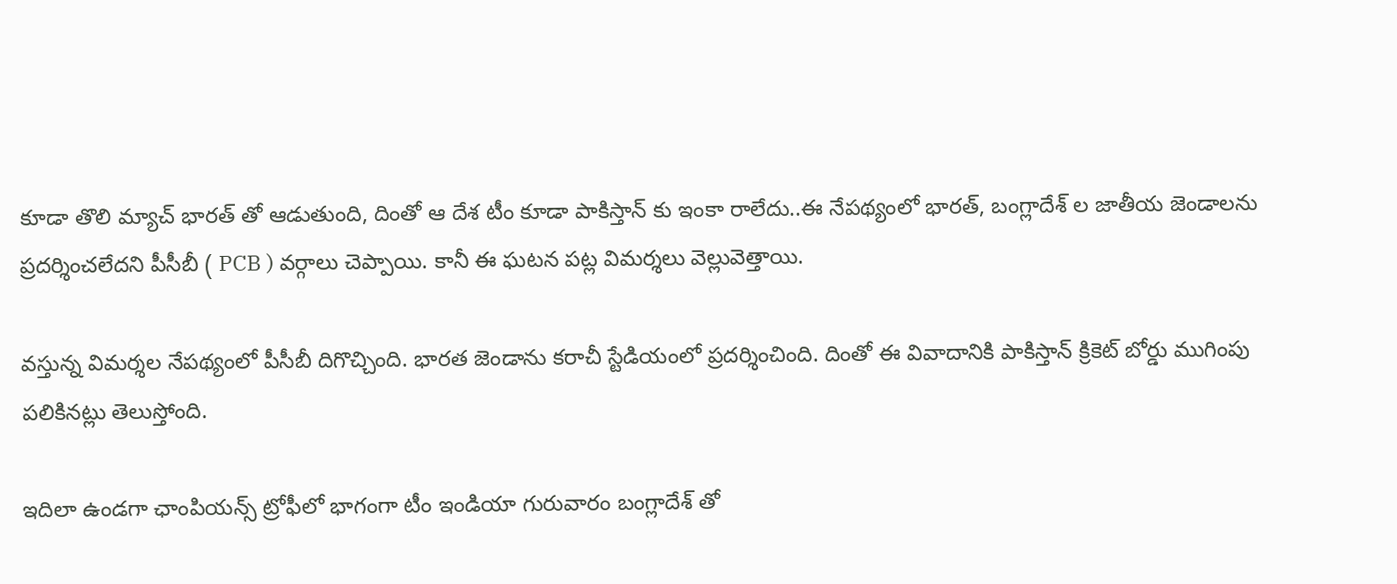కూడా తొలి మ్యాచ్ భారత్ తో ఆడుతుంది, దింతో ఆ దేశ టీం కూడా పాకిస్తాన్ కు ఇంకా రాలేదు..ఈ నేపథ్యంలో భారత్, బంగ్లాదేశ్ ల జాతీయ జెండాలను ప్రదర్శించలేదని పీసీబీ ( PCB ) వర్గాలు చెప్పాయి. కానీ ఈ ఘటన పట్ల విమర్శలు వెల్లువెత్తాయి.

వస్తున్న విమర్శల నేపథ్యంలో పీసీబీ దిగొచ్చింది. భారత జెండాను కరాచీ స్టేడియంలో ప్రదర్శించింది. దింతో ఈ వివాదానికి పాకిస్తాన్ క్రికెట్ బోర్డు ముగింపు పలికినట్లు తెలుస్తోంది.

ఇదిలా ఉండగా ఛాంపియన్స్ ట్రోఫీలో భాగంగా టీం ఇండియా గురువారం బంగ్లాదేశ్ తో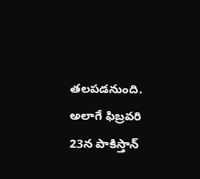తలపడనుంది. అలాగే ఫిబ్రవరి 23న పాకిస్తాన్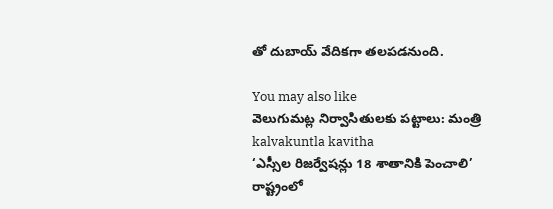తో దుబాయ్ వేదికగా తలపడనుంది.

You may also like
వెలుగుమట్ల నిర్వాసితులకు పట్టాలు: మంత్రి
kalvakuntla kavitha
‘ఎస్సీల రిజర్వేషన్లు 18 శాతానికి పెంచాలి’
రాష్ట్రంలో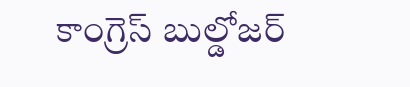కాంగ్రెస్ బుల్డోజర్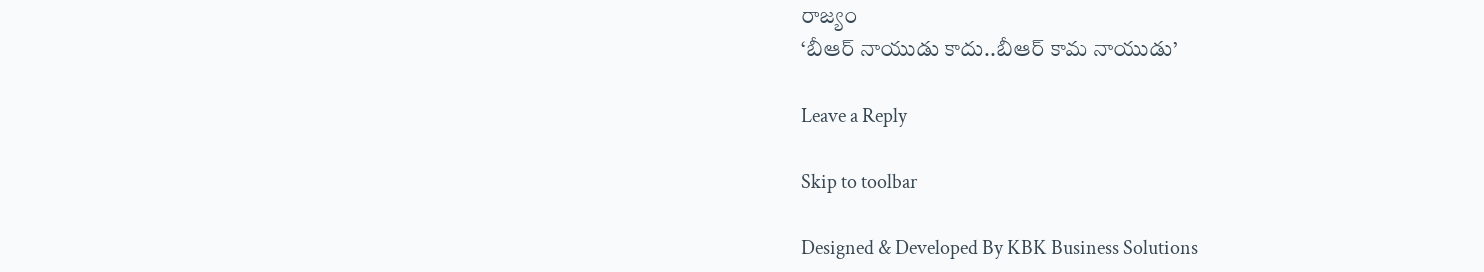రాజ్యం
‘బీఆర్ నాయుడు కాదు..బీఆర్ కామ నాయుడు’

Leave a Reply

Skip to toolbar

Designed & Developed By KBK Business Solutions